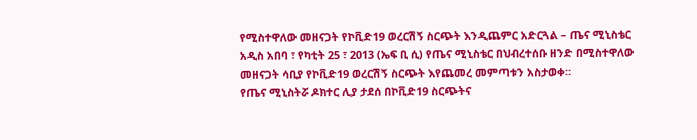የሚስተዋለው መዘናጋት የኮቪድ19 ወረርሽኝ ስርጭት እንዲጨምር አድርጓል – ጤና ሚኒስቴር
አዲስ አበባ ፣ የካቲት 25 ፣ 2013 (ኤፍ ቢ ሲ) የጤና ሚኒስቴር በህብረተሰቡ ዘንድ በሚስተዋለው መዘናጋት ሳቢያ የኮቪድ19 ወረርሽኝ ስርጭት እየጨመረ መምጣቱን አስታወቀ።
የጤና ሚኒስትሯ ዶክተር ሊያ ታደሰ በኮቪድ19 ስርጭትና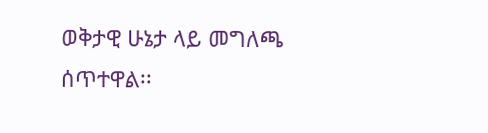ወቅታዊ ሁኔታ ላይ መግለጫ ሰጥተዋል፡፡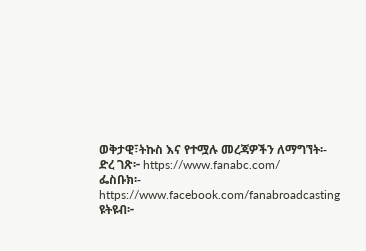ወቅታዊ፣ትኩስ እና የተሟሉ መረጃዎችን ለማግኘት፡-
ድረ ገጽ፦ https://www.fanabc.com/
ፌስቡክ፡- https://www.facebook.com/fanabroadcasting
ዩትዩብ፦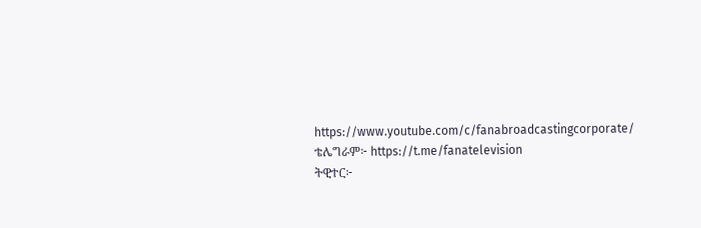https://www.youtube.com/c/fanabroadcastingcorporate/
ቴሌግራም፦ https://t.me/fanatelevision
ትዊተር፦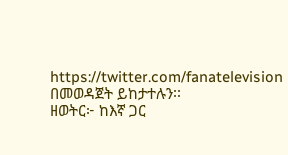https://twitter.com/fanatelevision በመወዳጀት ይከታተሉን፡፡
ዘወትር፦ ከእኛ ጋር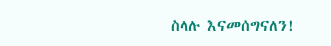ስላሉ እናመሰግናለን!